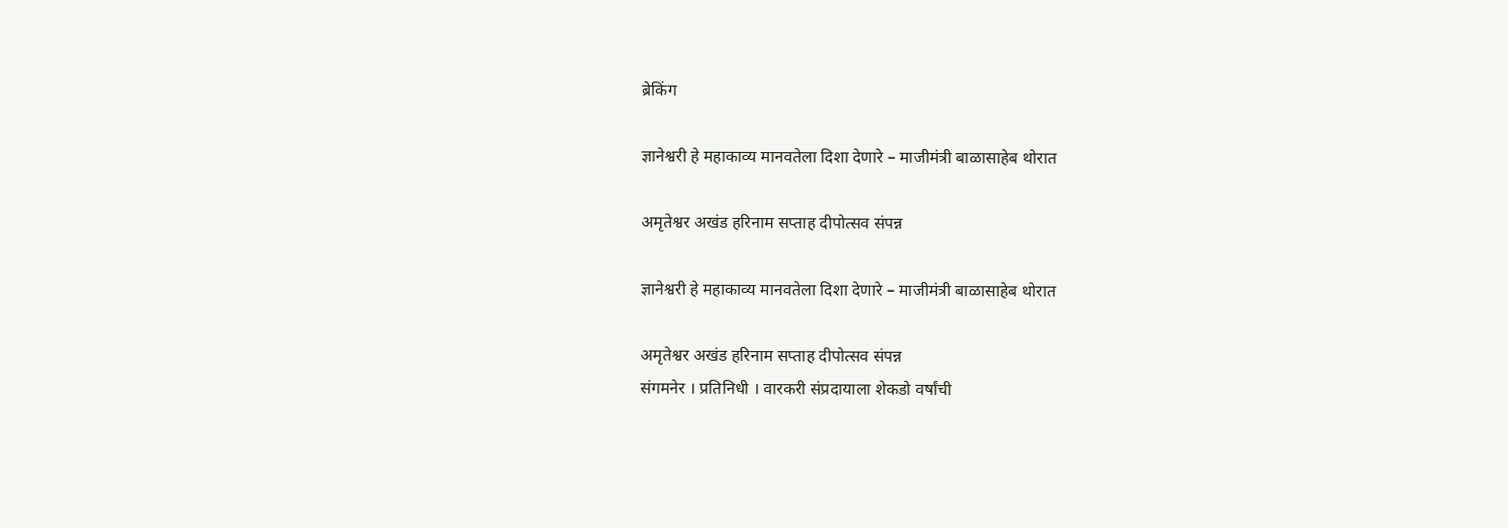ब्रेकिंग

ज्ञानेश्वरी हे महाकाव्य मानवतेला दिशा देणारे – माजीमंत्री बाळासाहेब थोरात

अमृतेश्वर अखंड हरिनाम सप्ताह दीपोत्सव संपन्न

ज्ञानेश्वरी हे महाकाव्य मानवतेला दिशा देणारे – माजीमंत्री बाळासाहेब थोरात

अमृतेश्वर अखंड हरिनाम सप्ताह दीपोत्सव संपन्न
संगमनेर । प्रतिनिधी । वारकरी संप्रदायाला शेकडो वर्षांची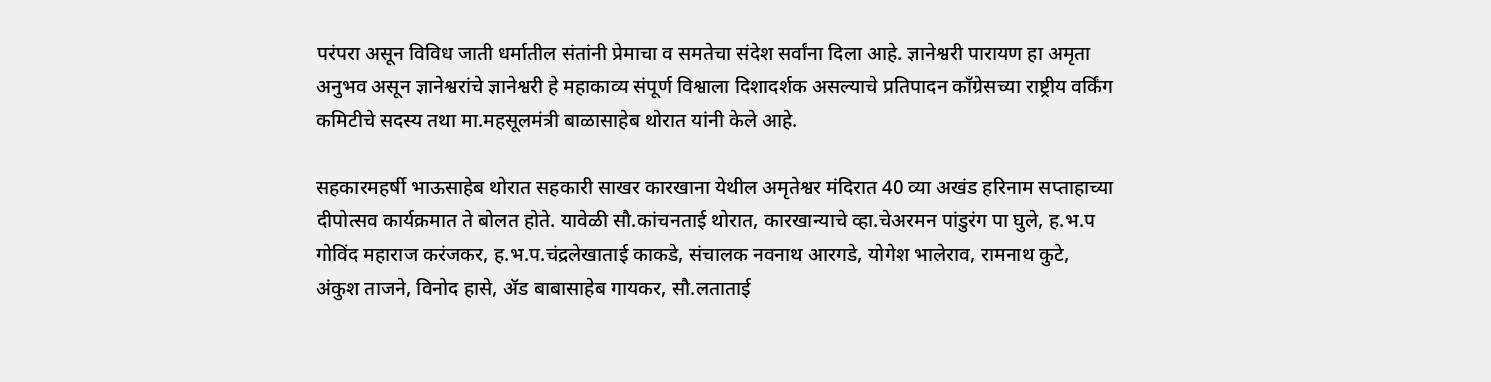परंपरा असून विविध जाती धर्मातील संतांनी प्रेमाचा व समतेचा संदेश सर्वांना दिला आहे. ज्ञानेश्वरी पारायण हा अमृता अनुभव असून ज्ञानेश्वरांचे ज्ञानेश्वरी हे महाकाव्य संपूर्ण विश्वाला दिशादर्शक असल्याचे प्रतिपादन काँग्रेसच्या राष्ट्रीय वर्किंग कमिटीचे सदस्य तथा मा.महसूलमंत्री बाळासाहेब थोरात यांनी केले आहे.

सहकारमहर्षी भाऊसाहेब थोरात सहकारी साखर कारखाना येथील अमृतेश्वर मंदिरात 40 व्या अखंड हरिनाम सप्ताहाच्या दीपोत्सव कार्यक्रमात ते बोलत होते. यावेळी सौ.कांचनताई थोरात, कारखान्याचे व्हा.चेअरमन पांडुरंग पा घुले, ह.भ.प गोविंद महाराज करंजकर, ह.भ.प.चंद्रलेखाताई काकडे, संचालक नवनाथ आरगडे, योगेश भालेराव, रामनाथ कुटे, अंकुश ताजने, विनोद हासे, ॲड बाबासाहेब गायकर, सौ.लताताई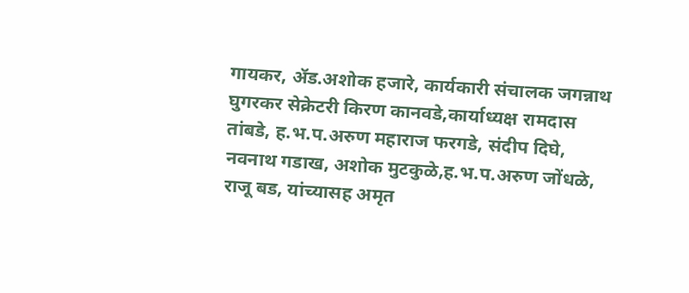गायकर, ॲड.अशोक हजारे, कार्यकारी संचालक जगन्नाथ घुगरकर सेक्रेटरी किरण कानवडे,कार्याध्यक्ष रामदास तांबडे, ह.भ.प.अरुण महाराज फरगडे, संदीप दिघे, नवनाथ गडाख, अशोक मुटकुळे,ह.भ.प.अरुण जोंधळे, राजू बड, यांच्यासह अमृत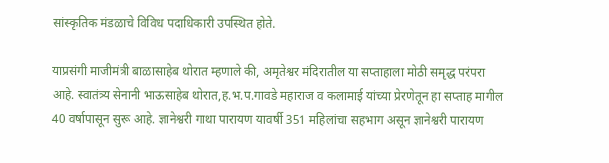सांस्कृतिक मंडळाचे विविध पदाधिकारी उपस्थित होते.

याप्रसंगी माजीमंत्री बाळासाहेब थोरात म्हणाले की, अमृतेश्वर मंदिरातील या सप्ताहाला मोठी समृद्ध परंपरा आहे. स्वातंत्र्य सेनानी भाऊसाहेब थोरात,ह.भ.प.गावडे महाराज व कलामाई यांच्या प्रेरणेतून हा सप्ताह मागील 40 वर्षापासून सुरू आहे. ज्ञानेश्वरी गाथा पारायण यावर्षी 351 महिलांचा सहभाग असून ज्ञानेश्वरी पारायण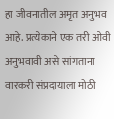हा जीवनातील अमृत अनुभव आहे. प्रत्येकाने एक तरी ओवी अनुभवावी असे सांगताना वारकरी संप्रदायाला मोठी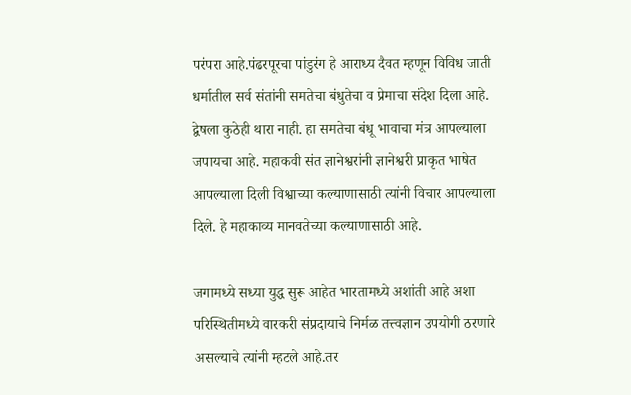परंपरा आहे.पंढरपूरचा पांडुरंग हे आराध्य दैवत म्हणून विविध जाती धर्मातील सर्व संतांनी समतेचा बंधुतेचा व प्रेमाचा संदेश दिला आहे. द्वेषला कुठेही थारा नाही. हा समतेचा बंधू भावाचा मंत्र आपल्याला जपायचा आहे. महाकवी संत ज्ञानेश्वरांनी ज्ञानेश्वरी प्राकृत भाषेत आपल्याला दिली विश्वाच्या कल्याणासाठी त्यांनी विचार आपल्याला दिले. हे महाकाव्य मानवतेच्या कल्याणासाठी आहे.

जगामध्ये सध्या युद्ध सुरू आहेत भारतामध्ये अशांती आहे अशा परिस्थितीमध्ये वारकरी संप्रदायाचे निर्मळ तत्त्वज्ञान उपयोगी ठरणारे असल्याचे त्यांनी म्हटले आहे.तर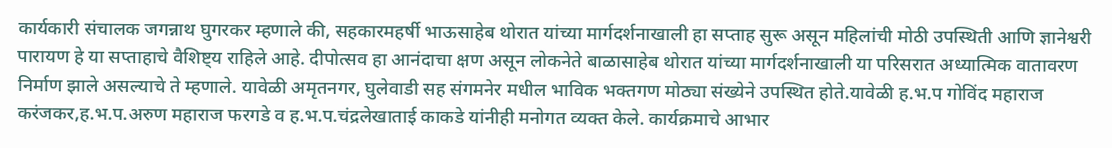कार्यकारी संचालक जगन्नाथ घुगरकर म्हणाले की, सहकारमहर्षी भाऊसाहेब थोरात यांच्या मार्गदर्शनाखाली हा सप्ताह सुरू असून महिलांची मोठी उपस्थिती आणि ज्ञानेश्वरी पारायण हे या सप्ताहाचे वैशिष्ट्य राहिले आहे. दीपोत्सव हा आनंदाचा क्षण असून लोकनेते बाळासाहेब थोरात यांच्या मार्गदर्शनाखाली या परिसरात अध्यात्मिक वातावरण निर्माण झाले असल्याचे ते म्हणाले. यावेळी अमृतनगर, घुलेवाडी सह संगमनेर मधील भाविक भक्तगण मोठ्या संख्येने उपस्थित होते.यावेळी ह.भ.प गोविंद महाराज करंजकर,ह.भ.प.अरुण महाराज फरगडे व ह.भ.प.चंद्रलेखाताई काकडे यांनीही मनोगत व्यक्त केले. कार्यक्रमाचे आभार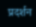प्रदर्शन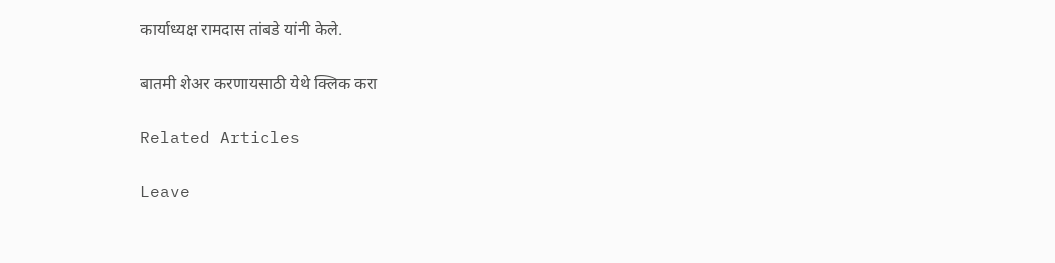कार्याध्यक्ष रामदास तांबडे यांनी केले.

बातमी शेअर करणायसाठी येथे क्लिक करा

Related Articles

Leave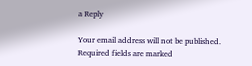a Reply

Your email address will not be published. Required fields are marked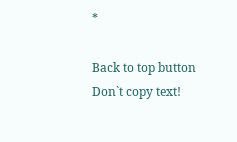*

Back to top button
Don`t copy text!